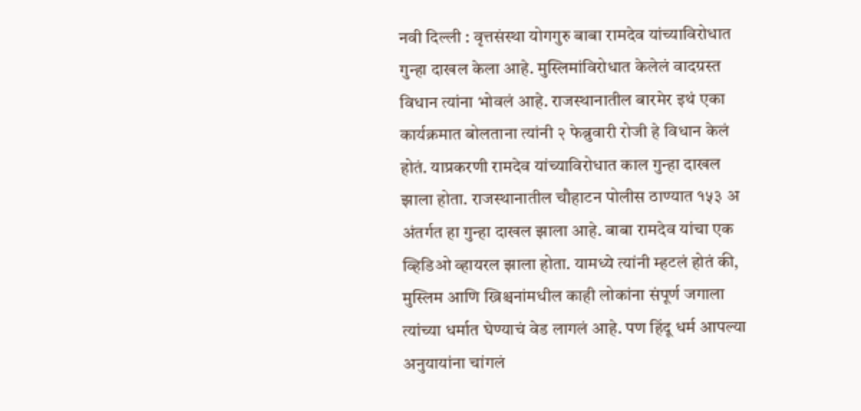नवी दिल्ली : वृत्तसंस्था योगगुरु बाबा रामदेव यांच्याविरोधात गुन्हा दाखल केला आहे. मुस्लिमांविरोधात केलेलं वादग्रस्त विधान त्यांना भोवलं आहे. राजस्थानातील बारमेर इथं एका कार्यक्रमात बोलताना त्यांनी २ फेब्रुवारी रोजी हे विधान केलं होतं. याप्रकरणी रामदेव यांच्याविरोधात काल गुन्हा दाखल झाला होता. राजस्थानातील चौहाटन पोलीस ठाण्यात १५३ अ अंतर्गत हा गुन्हा दाखल झाला आहे. बाबा रामदेव यांचा एक व्हिडिओ व्हायरल झाला होता. यामध्ये त्यांनी म्हटलं होतं की, मुस्लिम आणि ख्रिश्चनांमधील काही लोकांना संपूर्ण जगाला त्यांच्या धर्मात घेण्याचं वेड लागलं आहे. पण हिंदू धर्म आपल्या अनुयायांना चांगलं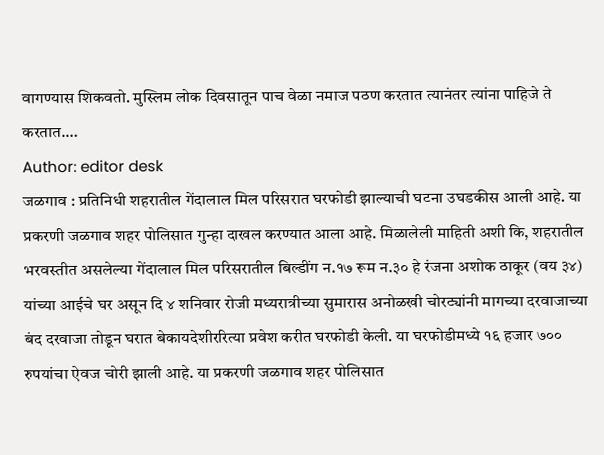वागण्यास शिकवतो. मुस्लिम लोक दिवसातून पाच वेळा नमाज पठण करतात त्यानंतर त्यांना पाहिजे ते करतात.…
Author: editor desk
जळगाव : प्रतिनिधी शहरातील गेंदालाल मिल परिसरात घरफोडी झाल्याची घटना उघडकीस आली आहे. या प्रकरणी जळगाव शहर पोलिसात गुन्हा दाखल करण्यात आला आहे. मिळालेली माहिती अशी कि, शहरातील भरवस्तीत असलेल्या गेंदालाल मिल परिसरातील बिल्डींग न.१७ रूम न.३० हे रंजना अशोक ठाकूर (वय ३४) यांच्या आईचे घर असून दि ४ शनिवार रोजी मध्यरात्रीच्या सुमारास अनोळखी चोरट्यांनी मागच्या दरवाजाच्या बंद दरवाजा तोडून घरात बेकायदेशीररित्या प्रवेश करीत घरफोडी केली. या घरफोडीमध्ये १६ हजार ७०० रुपयांचा ऐवज चोरी झाली आहे. या प्रकरणी जळगाव शहर पोलिसात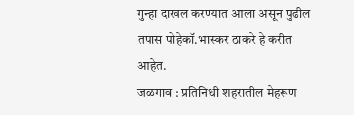गुन्हा दाखल करण्यात आला असून पुढील तपास पोहेकॉ.भास्कर ठाकरे हे करीत आहेत.
जळगाव : प्रतिनिधी शहरातील मेहरूण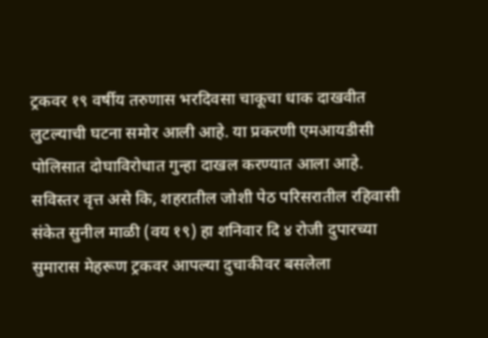ट्रकवर १९ वर्षीय तरुणास भरदिवसा चाकूचा धाक दाखवीत लुटल्याची घटना समोर आली आहे. या प्रकरणी एमआयडीसी पोलिसात दोघाविरोधात गुन्हा दाखल करण्यात आला आहे. सविस्तर वृत्त असे कि, शहरातील जोशी पेठ परिसरातील रहिवासी संकेत सुनील माळी (वय १९) हा शनिवार दि ४ रोजी दुपारच्या सुमारास मेहरूण ट्रकवर आपल्या दुचाकीवर बसलेला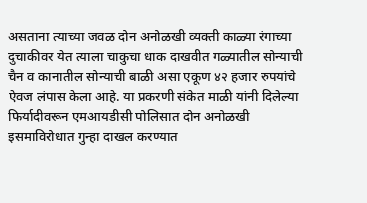असताना त्याच्या जवळ दोन अनोळखी व्यक्ती काळ्या रंगाच्या दुचाकीवर येत त्याला चाकुचा धाक दाखवीत गळ्यातील सोन्याची चैन व कानातील सोन्याची बाळी असा एकूण ४२ हजार रुपयांचे ऐवज लंपास केला आहे. या प्रकरणी संकेत माळी यांनी दिलेल्या फिर्यादीवरून एमआयडीसी पोलिसात दोन अनोळखी इसमाविरोधात गुन्हा दाखल करण्यात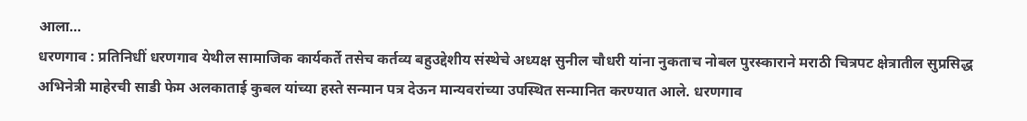आला…
धरणगाव : प्रतिनिधीं धरणगाव येथील सामाजिक कार्यकर्ते तसेच कर्तव्य बहुउद्देशीय संस्थेचे अध्यक्ष सुनील चौधरी यांना नुकताच नोबल पुरस्काराने मराठी चित्रपट क्षेत्रातील सुप्रसिद्ध अभिनेत्री माहेरची साडी फेम अलकाताई कुबल यांच्या हस्ते सन्मान पत्र देऊन मान्यवरांच्या उपस्थित सन्मानित करण्यात आले. धरणगाव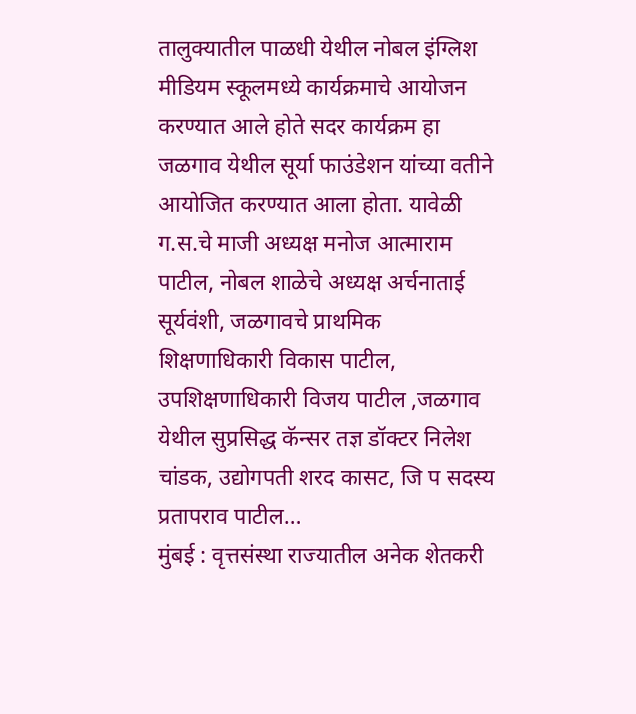तालुक्यातील पाळधी येथील नोबल इंग्लिश मीडियम स्कूलमध्ये कार्यक्रमाचे आयोजन करण्यात आले होते सदर कार्यक्रम हा जळगाव येथील सूर्या फाउंडेशन यांच्या वतीने आयोजित करण्यात आला होता. यावेळी ग.स.चे माजी अध्यक्ष मनोज आत्माराम पाटील, नोबल शाळेचे अध्यक्ष अर्चनाताई सूर्यवंशी, जळगावचे प्राथमिक शिक्षणाधिकारी विकास पाटील, उपशिक्षणाधिकारी विजय पाटील ,जळगाव येथील सुप्रसिद्ध कॅन्सर तज्ञ डॉक्टर निलेश चांडक, उद्योगपती शरद कासट, जि प सदस्य प्रतापराव पाटील…
मुंबई : वृत्तसंस्था राज्यातील अनेक शेतकरी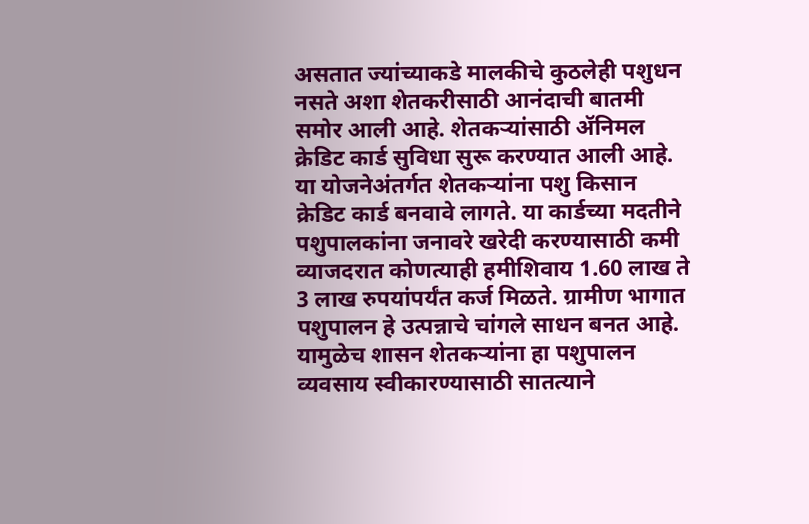असतात ज्यांच्याकडे मालकीचे कुठलेही पशुधन नसते अशा शेतकरीसाठी आनंदाची बातमी समोर आली आहे. शेतकऱ्यांसाठी ॲनिमल क्रेडिट कार्ड सुविधा सुरू करण्यात आली आहे. या योजनेअंतर्गत शेतकऱ्यांना पशु किसान क्रेडिट कार्ड बनवावे लागते. या कार्डच्या मदतीने पशुपालकांना जनावरे खरेदी करण्यासाठी कमी व्याजदरात कोणत्याही हमीशिवाय 1.60 लाख ते 3 लाख रुपयांपर्यंत कर्ज मिळते. ग्रामीण भागात पशुपालन हे उत्पन्नाचे चांगले साधन बनत आहे. यामुळेच शासन शेतकऱ्यांना हा पशुपालन व्यवसाय स्वीकारण्यासाठी सातत्याने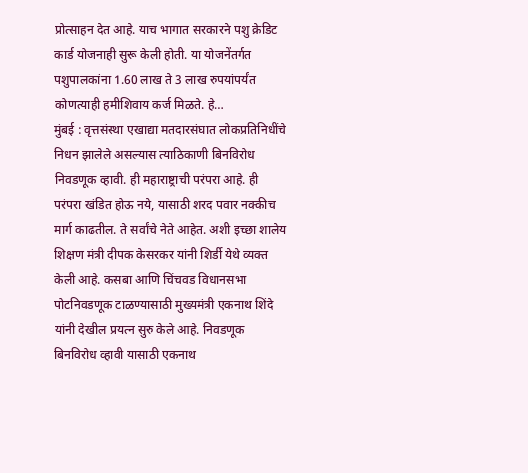प्रोत्साहन देत आहे. याच भागात सरकारने पशु क्रेडिट कार्ड योजनाही सुरू केली होती. या योजनेंतर्गत पशुपालकांना 1.60 लाख ते 3 लाख रुपयांपर्यंत कोणत्याही हमीशिवाय कर्ज मिळते. हे…
मुंबई : वृत्तसंस्था एखाद्या मतदारसंघात लोकप्रतिनिधींचे निधन झालेले असल्यास त्याठिकाणी बिनविरोध निवडणूक व्हावी. ही महाराष्ट्राची परंपरा आहे. ही परंपरा खंडित होऊ नये, यासाठी शरद पवार नक्कीच मार्ग काढतील. ते सर्वांचे नेते आहेत. अशी इच्छा शालेय शिक्षण मंत्री दीपक केसरकर यांनी शिर्डी येथे व्यक्त केली आहे. कसबा आणि चिंचवड विधानसभा पोटनिवडणूक टाळण्यासाठी मुख्यमंत्री एकनाथ शिंदे यांनी देखील प्रयत्न सुरु केले आहे. निवडणूक बिनविरोध व्हावी यासाठी एकनाथ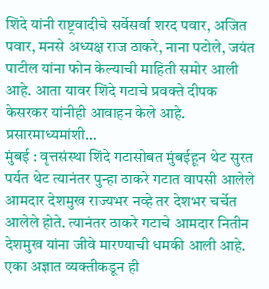शिंदे यांनी राष्ट्रवादीचे सर्वेसर्वा शरद पवार, अजित पवार, मनसे अध्यक्ष राज ठाकरे, नाना पटोले, जयंत पाटील यांना फोन केल्याची माहिती समोर आली आहे. आता यावर शिंदे गटाचे प्रवक्ते दीपक केसरकर यांनीही आवाहन केले आहे. प्रसारमाध्यमांशी…
मुंबई : वृत्तसंस्था शिंदे गटासोबत मुंबईहून थेट सुरत पर्यत थेट त्यानंतर पुन्हा ठाकरे गटात वापसी आलेले आमदार देशमुख राज्यभर नव्हे तर देशभर चर्चेत आलेले होते. त्यानंतर ठाकरे गटाचे आमदार नितीन देशमुख यांना जीवे मारण्याची धमकी आली आहे. एका अज्ञात व्यक्तीकडून ही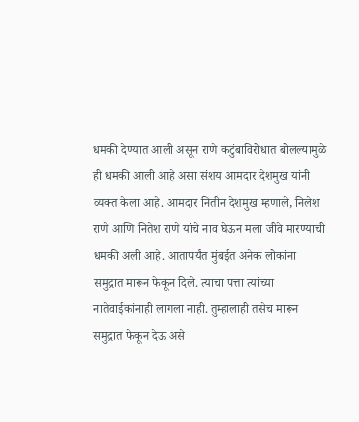धमकी देण्यात आली असून राणे कटुंबाविरोधात बोलल्यामुळे ही धमकी आली आहे असा संशय आमदार देशमुख यांनी व्यक्त केला आहे. आमदार नितीन देशमुख म्हणाले, निलेश राणे आणि नितेश राणे यांचे नाव घेऊन मला जीवे मारण्याची धमकी अली आहे. आतापर्यंत मुंबईत अनेक लोकांना समुद्रात मारून फेकून दिले. त्याचा पत्ता त्यांच्या नातेवाईकांनाही लागला नाही. तुम्हालाही तसेच मारून समुद्रात फेकून देऊ असे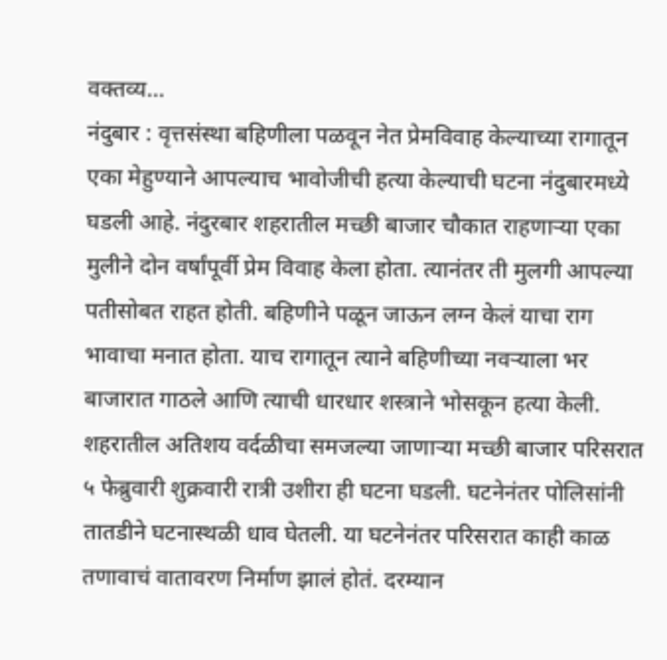वक्तव्य…
नंदुबार : वृत्तसंस्था बहिणीला पळवून नेत प्रेमविवाह केल्याच्या रागातून एका मेहुण्याने आपल्याच भावोजीची हत्या केल्याची घटना नंदुबारमध्ये घडली आहे. नंदुरबार शहरातील मच्छी बाजार चौकात राहणाऱ्या एका मुलीने दोन वर्षांपूर्वी प्रेम विवाह केला होता. त्यानंतर ती मुलगी आपल्या पतीसोबत राहत होती. बहिणीने पळून जाऊन लग्न केलं याचा राग भावाचा मनात होता. याच रागातून त्याने बहिणीच्या नवऱ्याला भर बाजारात गाठले आणि त्याची धारधार शस्त्राने भोसकून हत्या केली. शहरातील अतिशय वर्दळीचा समजल्या जाणाऱ्या मच्छी बाजार परिसरात ५ फेब्रुवारी शुक्रवारी रात्री उशीरा ही घटना घडली. घटनेनंतर पोलिसांनी तातडीने घटनास्थळी धाव घेतली. या घटनेनंतर परिसरात काही काळ तणावाचं वातावरण निर्माण झालं होतं. दरम्यान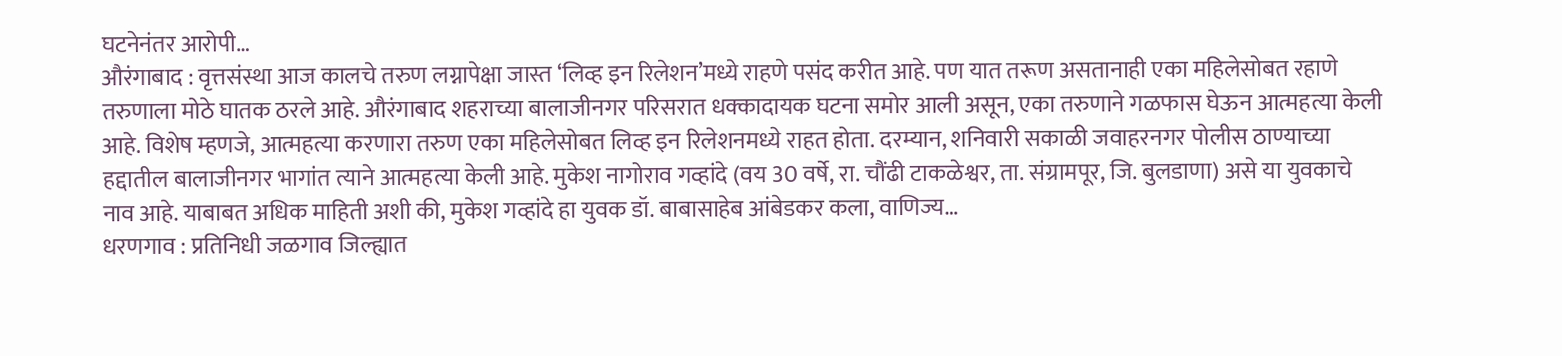घटनेनंतर आरोपी…
औरंगाबाद : वृत्तसंस्था आज कालचे तरुण लग्नापेक्षा जास्त ‘लिव्ह इन रिलेशन’मध्ये राहणे पसंद करीत आहे. पण यात तरूण असतानाही एका महिलेसोबत रहाणे तरुणाला मोठे घातक ठरले आहे. औरंगाबाद शहराच्या बालाजीनगर परिसरात धक्कादायक घटना समोर आली असून, एका तरुणाने गळफास घेऊन आत्महत्या केली आहे. विशेष म्हणजे, आत्महत्या करणारा तरुण एका महिलेसोबत लिव्ह इन रिलेशनमध्ये राहत होता. दरम्यान, शनिवारी सकाळी जवाहरनगर पोलीस ठाण्याच्या हद्दातील बालाजीनगर भागांत त्याने आत्महत्या केली आहे. मुकेश नागोराव गव्हांदे (वय 30 वर्षे, रा. चौंढी टाकळेश्वर, ता. संग्रामपूर, जि. बुलडाणा) असे या युवकाचे नाव आहे. याबाबत अधिक माहिती अशी की, मुकेश गव्हांदे हा युवक डॉ. बाबासाहेब आंबेडकर कला, वाणिज्य…
धरणगाव : प्रतिनिधी जळगाव जिल्ह्यात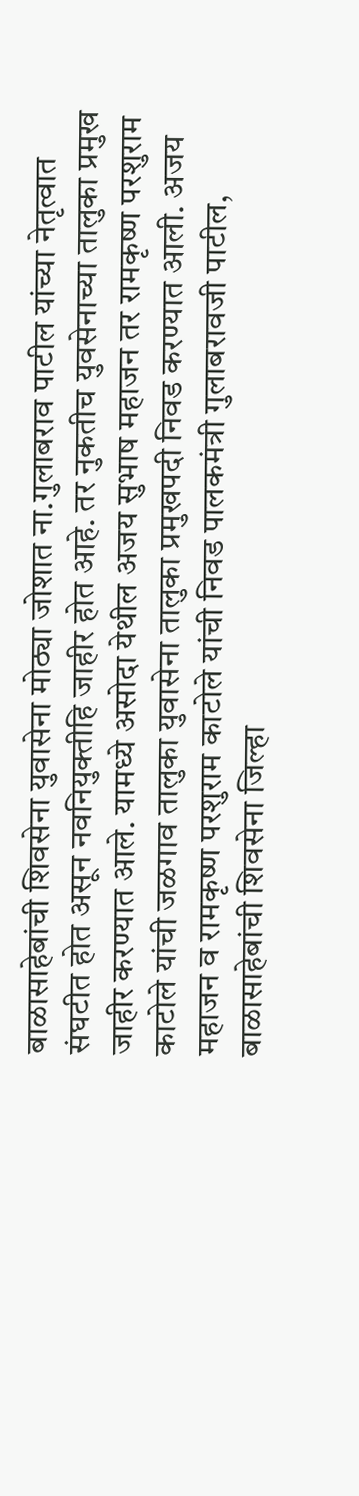बाळासाहेबांची शिवसेना युवासेना मोठ्या जोशात ना.गुलाबराव पाटील यांच्या नेतृत्वात संघटीत होत असून नवनियुक्तीहि जाहीर होत आहे. तर नुकतीच युवसेनाच्या तालुका प्रमुख जाहीर करण्यात आले. यामध्ये असोदा येथील अजय सुभाष महाजन तर रामकृष्ण परशुराम काटोले यांची जळगाव तालुका युवासेना तालुका प्रमुखपदी निवड करण्यात आली. अजय महाजन व रामकृष्ण परशुराम काटोले यांची निवड पालकमंत्री गुलाबरावजी पाटील, बाळासाहेबांची शिवसेना जिल्हा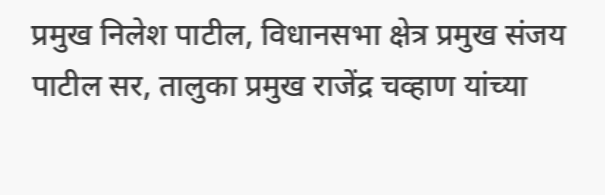प्रमुख निलेश पाटील, विधानसभा क्षेत्र प्रमुख संजय पाटील सर, तालुका प्रमुख राजेंद्र चव्हाण यांच्या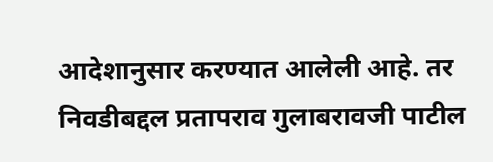आदेशानुसार करण्यात आलेली आहे. तर निवडीबद्दल प्रतापराव गुलाबरावजी पाटील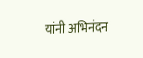यांनी अभिनंदन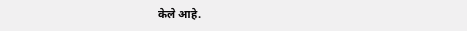केले आहे.